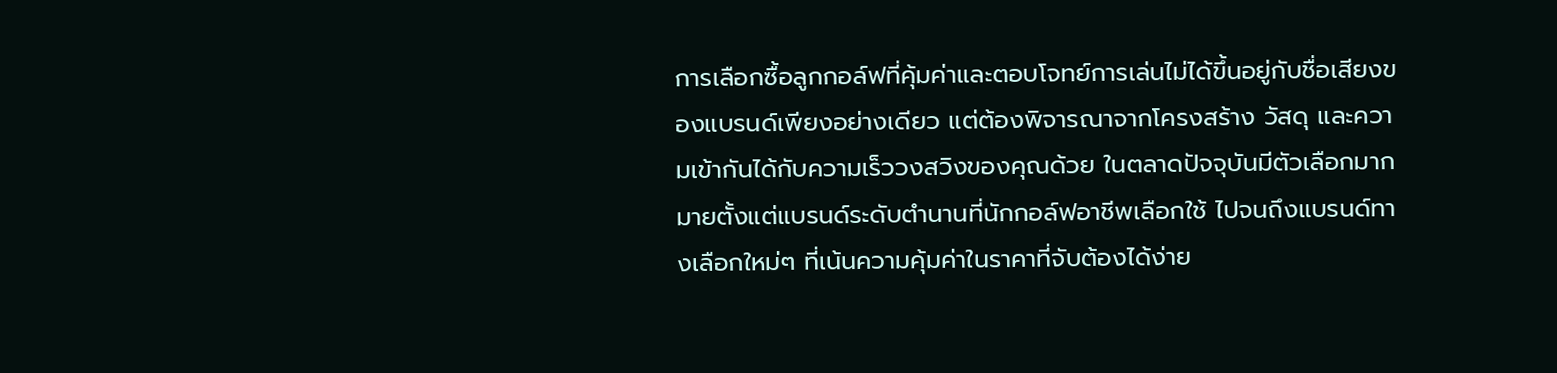การเลือกซื้อลูกกอล์ฟที่คุ้มค่าและตอบโจทย์การเล่นไม่ได้ขึ้นอยู่กับชื่อเสียงของแบรนด์เพียงอย่างเดียว แต่ต้องพิจารณาจากโครงสร้าง วัสดุ และความเข้ากันได้กับความเร็ววงสวิงของคุณด้วย ในตลาดปัจจุบันมีตัวเลือกมากมายตั้งแต่แบรนด์ระดับตำนานที่นักกอล์ฟอาชีพเลือกใช้ ไปจนถึงแบรนด์ทางเลือกใหม่ๆ ที่เน้นความคุ้มค่าในราคาที่จับต้องได้ง่าย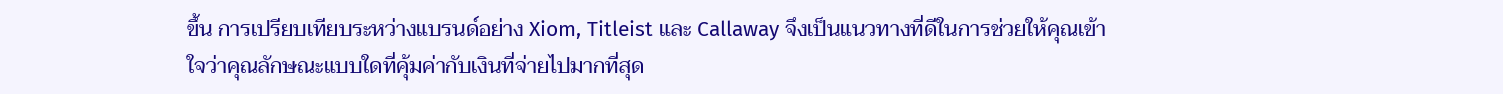ขึ้น การเปรียบเทียบระหว่างแบรนด์อย่าง Xiom, Titleist และ Callaway จึงเป็นแนวทางที่ดีในการช่วยให้คุณเข้าใจว่าคุณลักษณะแบบใดที่คุ้มค่ากับเงินที่จ่ายไปมากที่สุด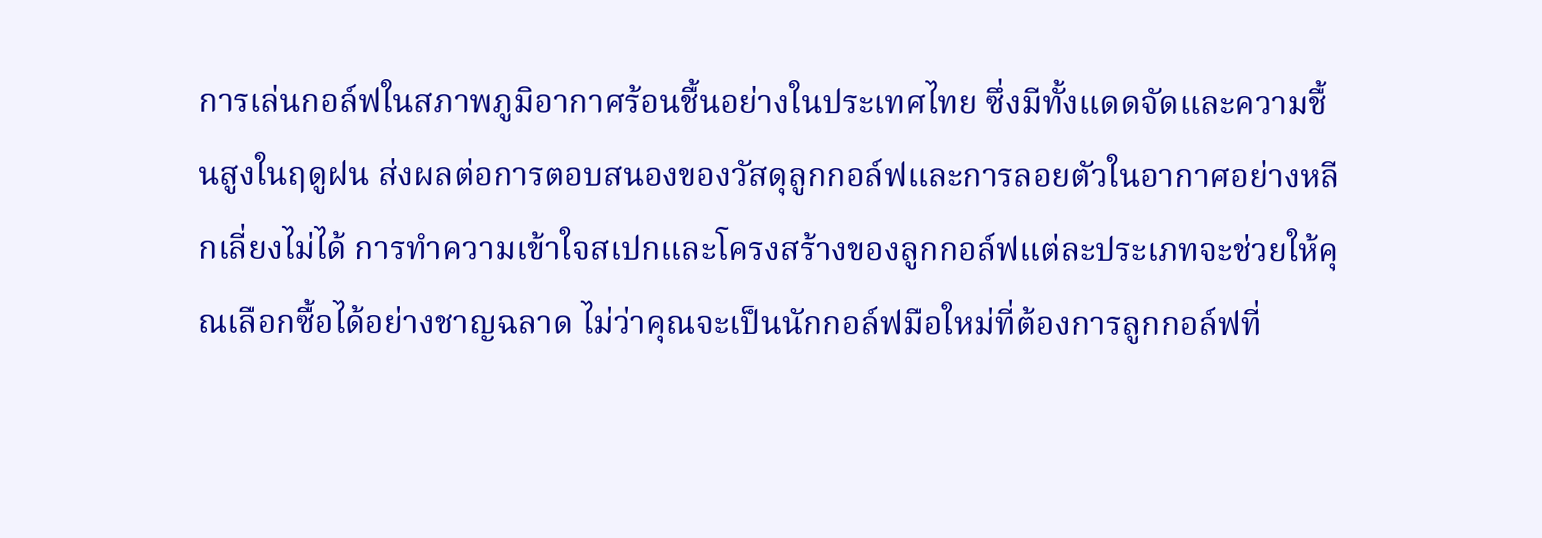การเล่นกอล์ฟในสภาพภูมิอากาศร้อนชื้นอย่างในประเทศไทย ซึ่งมีทั้งแดดจัดและความชื้นสูงในฤดูฝน ส่งผลต่อการตอบสนองของวัสดุลูกกอล์ฟและการลอยตัวในอากาศอย่างหลีกเลี่ยงไม่ได้ การทำความเข้าใจสเปกและโครงสร้างของลูกกอล์ฟแต่ละประเภทจะช่วยให้คุณเลือกซื้อได้อย่างชาญฉลาด ไม่ว่าคุณจะเป็นนักกอล์ฟมือใหม่ที่ต้องการลูกกอล์ฟที่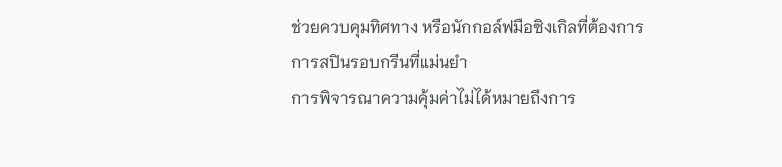ช่วยควบคุมทิศทาง หรือนักกอล์ฟมือซิงเกิลที่ต้องการการสปินรอบกรีนที่แม่นยำ
การพิจารณาความคุ้มค่าไม่ได้หมายถึงการ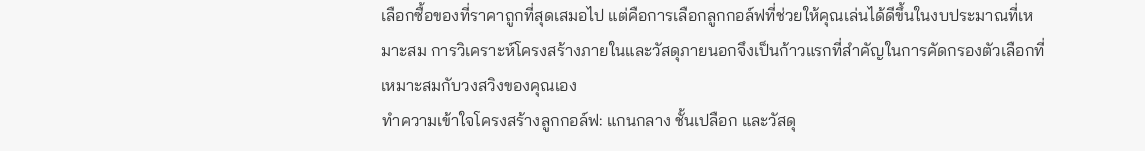เลือกซื้อของที่ราคาถูกที่สุดเสมอไป แต่คือการเลือกลูกกอล์ฟที่ช่วยให้คุณเล่นได้ดีขึ้นในงบประมาณที่เหมาะสม การวิเคราะห์โครงสร้างภายในและวัสดุภายนอกจึงเป็นก้าวแรกที่สำคัญในการคัดกรองตัวเลือกที่เหมาะสมกับวงสวิงของคุณเอง
ทำความเข้าใจโครงสร้างลูกกอล์ฟ: แกนกลาง ชั้นเปลือก และวัสดุ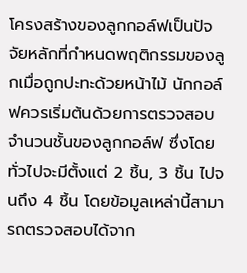โครงสร้างของลูกกอล์ฟเป็นปัจจัยหลักที่กำหนดพฤติกรรมของลูกเมื่อถูกปะทะด้วยหน้าไม้ นักกอล์ฟควรเริ่มต้นด้วยการตรวจสอบจำนวนชั้นของลูกกอล์ฟ ซึ่งโดยทั่วไปจะมีตั้งแต่ 2 ชิ้น, 3 ชิ้น ไปจนถึง 4 ชิ้น โดยข้อมูลเหล่านี้สามารถตรวจสอบได้จาก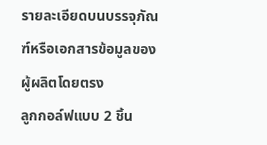รายละเอียดบนบรรจุภัณฑ์หรือเอกสารข้อมูลของผู้ผลิตโดยตรง
ลูกกอล์ฟแบบ 2 ชิ้น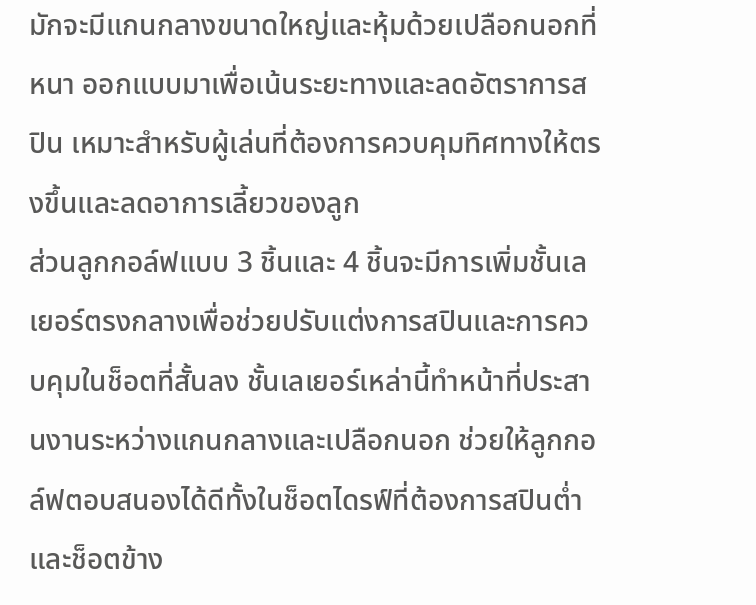มักจะมีแกนกลางขนาดใหญ่และหุ้มด้วยเปลือกนอกที่หนา ออกแบบมาเพื่อเน้นระยะทางและลดอัตราการสปิน เหมาะสำหรับผู้เล่นที่ต้องการควบคุมทิศทางให้ตรงขึ้นและลดอาการเลี้ยวของลูก
ส่วนลูกกอล์ฟแบบ 3 ชิ้นและ 4 ชิ้นจะมีการเพิ่มชั้นเลเยอร์ตรงกลางเพื่อช่วยปรับแต่งการสปินและการควบคุมในช็อตที่สั้นลง ชั้นเลเยอร์เหล่านี้ทำหน้าที่ประสานงานระหว่างแกนกลางและเปลือกนอก ช่วยให้ลูกกอล์ฟตอบสนองได้ดีทั้งในช็อตไดรฟ์ที่ต้องการสปินต่ำและช็อตข้าง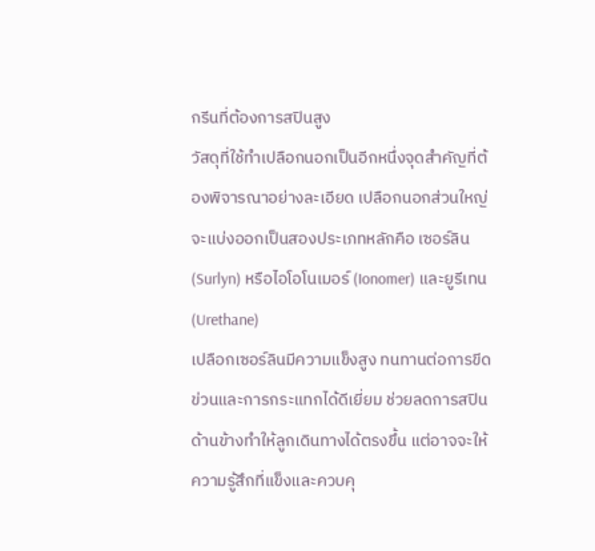กรีนที่ต้องการสปินสูง
วัสดุที่ใช้ทำเปลือกนอกเป็นอีกหนึ่งจุดสำคัญที่ต้องพิจารณาอย่างละเอียด เปลือกนอกส่วนใหญ่จะแบ่งออกเป็นสองประเภทหลักคือ เซอร์ลิน (Surlyn) หรือไอโอโนเมอร์ (Ionomer) และยูรีเทน (Urethane)
เปลือกเซอร์ลินมีความแข็งสูง ทนทานต่อการขีดข่วนและการกระแทกได้ดีเยี่ยม ช่วยลดการสปินด้านข้างทำให้ลูกเดินทางได้ตรงขึ้น แต่อาจจะให้ความรู้สึกที่แข็งและควบคุ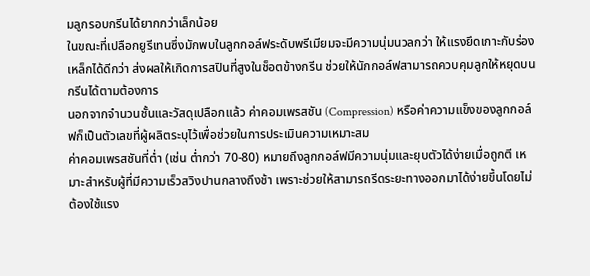มลูกรอบกรีนได้ยากกว่าเล็กน้อย
ในขณะที่เปลือกยูรีเทนซึ่งมักพบในลูกกอล์ฟระดับพรีเมียมจะมีความนุ่มนวลกว่า ให้แรงยึดเกาะกับร่องเหล็กได้ดีกว่า ส่งผลให้เกิดการสปินที่สูงในช็อตข้างกรีน ช่วยให้นักกอล์ฟสามารถควบคุมลูกให้หยุดบนกรีนได้ตามต้องการ
นอกจากจำนวนชั้นและวัสดุเปลือกแล้ว ค่าคอมเพรสชัน (Compression) หรือค่าความแข็งของลูกกอล์ฟก็เป็นตัวเลขที่ผู้ผลิตระบุไว้เพื่อช่วยในการประเมินความเหมาะสม
ค่าคอมเพรสชันที่ต่ำ (เช่น ต่ำกว่า 70-80) หมายถึงลูกกอล์ฟมีความนุ่มและยุบตัวได้ง่ายเมื่อถูกตี เหมาะสำหรับผู้ที่มีความเร็วสวิงปานกลางถึงช้า เพราะช่วยให้สามารถรีดระยะทางออกมาได้ง่ายขึ้นโดยไม่ต้องใช้แรง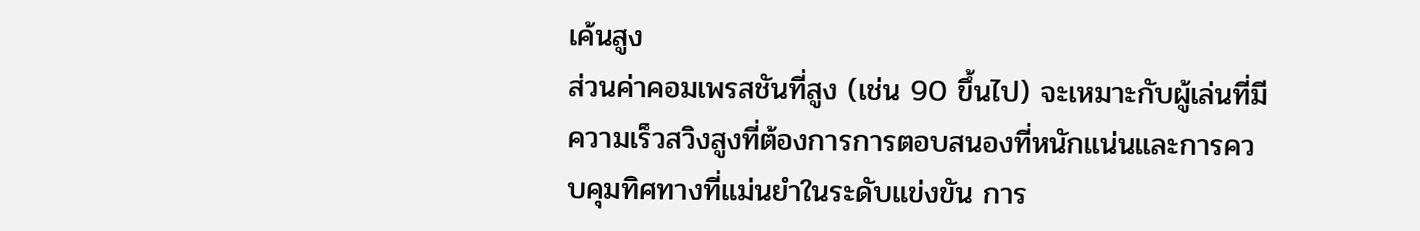เค้นสูง
ส่วนค่าคอมเพรสชันที่สูง (เช่น 90 ขึ้นไป) จะเหมาะกับผู้เล่นที่มีความเร็วสวิงสูงที่ต้องการการตอบสนองที่หนักแน่นและการควบคุมทิศทางที่แม่นยำในระดับแข่งขัน การ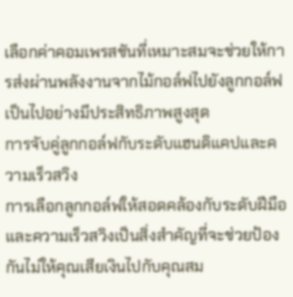เลือกค่าคอมเพรสชันที่เหมาะสมจะช่วยให้การส่งผ่านพลังงานจากไม้กอล์ฟไปยังลูกกอล์ฟเป็นไปอย่างมีประสิทธิภาพสูงสุด
การจับคู่ลูกกอล์ฟกับระดับแฮนดิแคปและความเร็วสวิง
การเลือกลูกกอล์ฟให้สอดคล้องกับระดับฝีมือและความเร็วสวิงเป็นสิ่งสำคัญที่จะช่วยป้องกันไม่ให้คุณเสียเงินไปกับคุณสม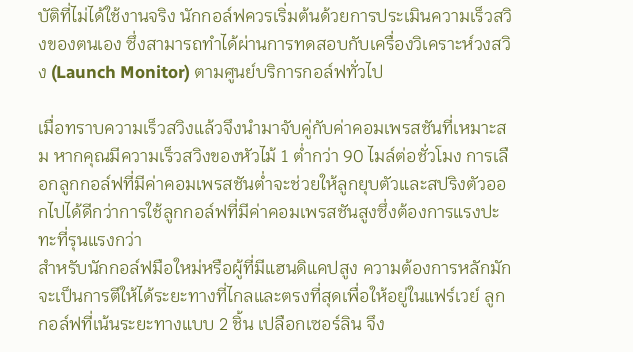บัติที่ไม่ได้ใช้งานจริง นักกอล์ฟควรเริ่มต้นด้วยการประเมินความเร็วสวิงของตนเอง ซึ่งสามารถทำได้ผ่านการทดสอบกับเครื่องวิเคราะห์วงสวิง (Launch Monitor) ตามศูนย์บริการกอล์ฟทั่วไป

เมื่อทราบความเร็วสวิงแล้วจึงนำมาจับคู่กับค่าคอมเพรสชันที่เหมาะสม หากคุณมีความเร็วสวิงของหัวไม้ 1 ต่ำกว่า 90 ไมล์ต่อชั่วโมง การเลือกลูกกอล์ฟที่มีค่าคอมเพรสชันต่ำจะช่วยให้ลูกยุบตัวและสปริงตัวออกไปได้ดีกว่าการใช้ลูกกอล์ฟที่มีค่าคอมเพรสชันสูงซึ่งต้องการแรงปะทะที่รุนแรงกว่า
สำหรับนักกอล์ฟมือใหม่หรือผู้ที่มีแฮนดิแคปสูง ความต้องการหลักมักจะเป็นการตีให้ได้ระยะทางที่ไกลและตรงที่สุดเพื่อให้อยู่ในแฟร์เวย์ ลูกกอล์ฟที่เน้นระยะทางแบบ 2 ชิ้น เปลือกเซอร์ลิน จึง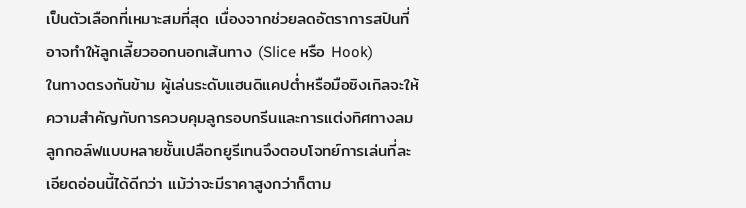เป็นตัวเลือกที่เหมาะสมที่สุด เนื่องจากช่วยลดอัตราการสปินที่อาจทำให้ลูกเลี้ยวออกนอกเส้นทาง (Slice หรือ Hook)
ในทางตรงกันข้าม ผู้เล่นระดับแฮนดิแคปต่ำหรือมือซิงเกิลจะให้ความสำคัญกับการควบคุมลูกรอบกรีนและการแต่งทิศทางลม ลูกกอล์ฟแบบหลายชั้นเปลือกยูรีเทนจึงตอบโจทย์การเล่นที่ละเอียดอ่อนนี้ได้ดีกว่า แม้ว่าจะมีราคาสูงกว่าก็ตาม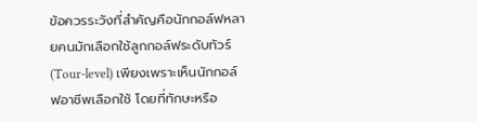ข้อควรระวังที่สำคัญคือนักกอล์ฟหลายคนมักเลือกใช้ลูกกอล์ฟระดับทัวร์ (Tour-level) เพียงเพราะเห็นนักกอล์ฟอาชีพเลือกใช้ โดยที่ทักษะหรือ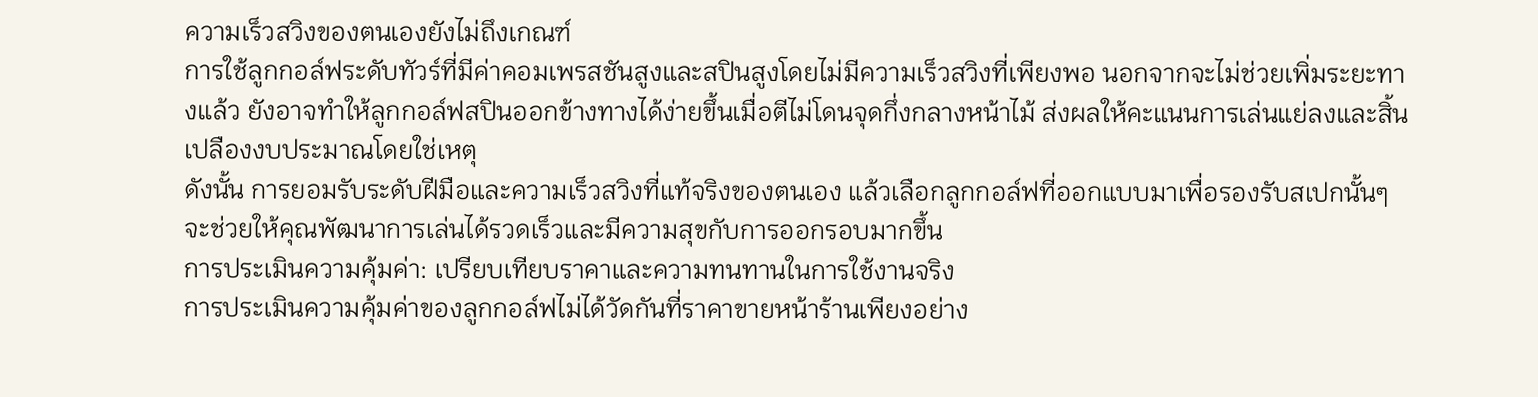ความเร็วสวิงของตนเองยังไม่ถึงเกณฑ์
การใช้ลูกกอล์ฟระดับทัวร์ที่มีค่าคอมเพรสชันสูงและสปินสูงโดยไม่มีความเร็วสวิงที่เพียงพอ นอกจากจะไม่ช่วยเพิ่มระยะทางแล้ว ยังอาจทำให้ลูกกอล์ฟสปินออกข้างทางได้ง่ายขึ้นเมื่อตีไม่โดนจุดกึ่งกลางหน้าไม้ ส่งผลให้คะแนนการเล่นแย่ลงและสิ้นเปลืองงบประมาณโดยใช่เหตุ
ดังนั้น การยอมรับระดับฝีมือและความเร็วสวิงที่แท้จริงของตนเอง แล้วเลือกลูกกอล์ฟที่ออกแบบมาเพื่อรองรับสเปกนั้นๆ จะช่วยให้คุณพัฒนาการเล่นได้รวดเร็วและมีความสุขกับการออกรอบมากขึ้น
การประเมินความคุ้มค่า: เปรียบเทียบราคาและความทนทานในการใช้งานจริง
การประเมินความคุ้มค่าของลูกกอล์ฟไม่ได้วัดกันที่ราคาขายหน้าร้านเพียงอย่าง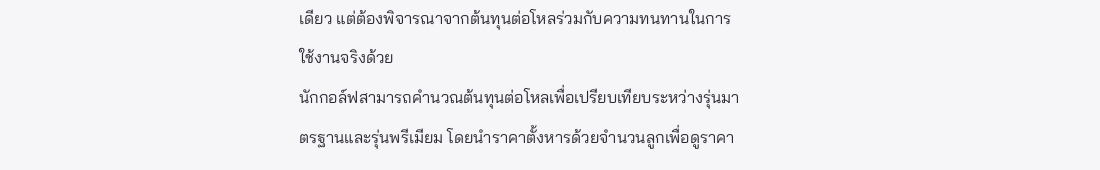เดียว แต่ต้องพิจารณาจากต้นทุนต่อโหลร่วมกับความทนทานในการใช้งานจริงด้วย
นักกอล์ฟสามารถคำนวณต้นทุนต่อโหลเพื่อเปรียบเทียบระหว่างรุ่นมาตรฐานและรุ่นพรีเมียม โดยนำราคาตั้งหารด้วยจำนวนลูกเพื่อดูราคา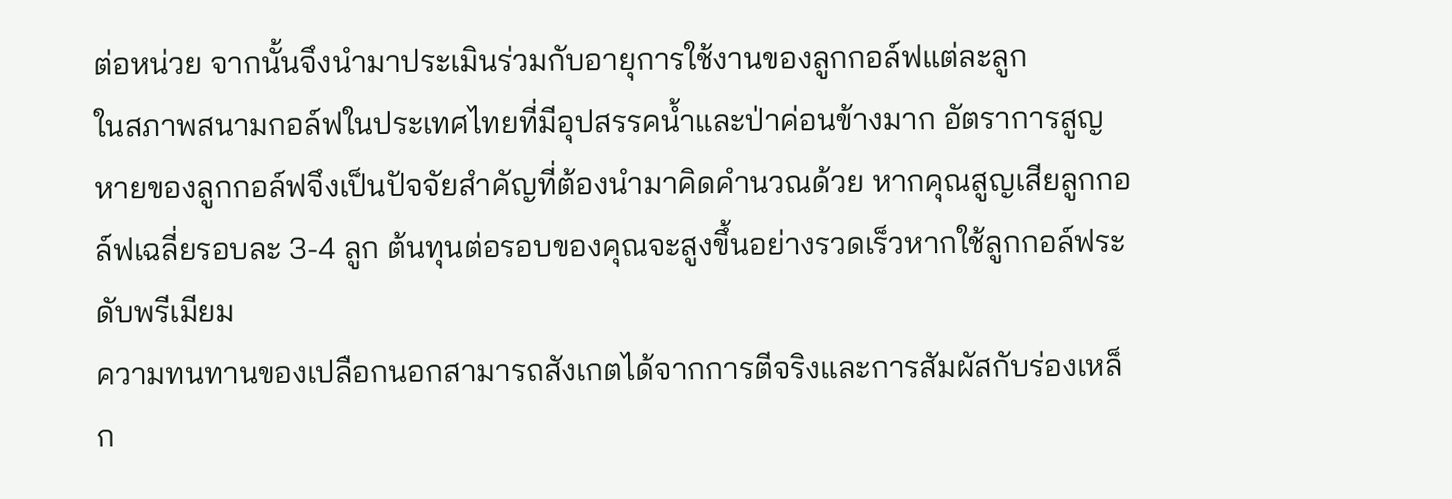ต่อหน่วย จากนั้นจึงนำมาประเมินร่วมกับอายุการใช้งานของลูกกอล์ฟแต่ละลูก
ในสภาพสนามกอล์ฟในประเทศไทยที่มีอุปสรรคน้ำและป่าค่อนข้างมาก อัตราการสูญหายของลูกกอล์ฟจึงเป็นปัจจัยสำคัญที่ต้องนำมาคิดคำนวณด้วย หากคุณสูญเสียลูกกอล์ฟเฉลี่ยรอบละ 3-4 ลูก ต้นทุนต่อรอบของคุณจะสูงขึ้นอย่างรวดเร็วหากใช้ลูกกอล์ฟระดับพรีเมียม
ความทนทานของเปลือกนอกสามารถสังเกตได้จากการตีจริงและการสัมผัสกับร่องเหล็ก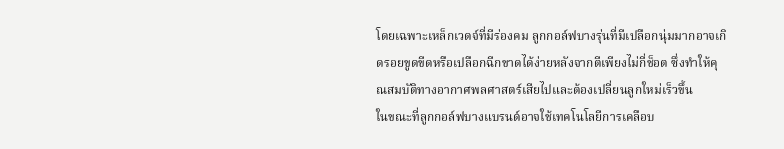โดยเฉพาะเหล็กเวดจ์ที่มีร่องคม ลูกกอล์ฟบางรุ่นที่มีเปลือกนุ่มมากอาจเกิดรอยขูดขีดหรือเปลือกฉีกขาดได้ง่ายหลังจากตีเพียงไม่กี่ช็อต ซึ่งทำให้คุณสมบัติทางอากาศพลศาสตร์เสียไปและต้องเปลี่ยนลูกใหม่เร็วขึ้น
ในขณะที่ลูกกอล์ฟบางแบรนด์อาจใช้เทคโนโลยีการเคลือบ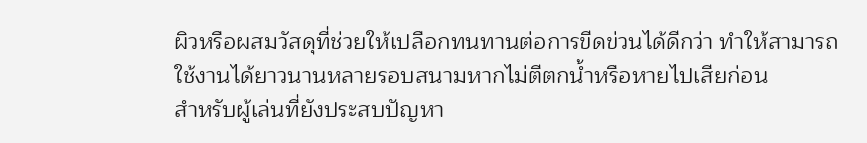ผิวหรือผสมวัสดุที่ช่วยให้เปลือกทนทานต่อการขีดข่วนได้ดีกว่า ทำให้สามารถใช้งานได้ยาวนานหลายรอบสนามหากไม่ตีตกน้ำหรือหายไปเสียก่อน
สำหรับผู้เล่นที่ยังประสบปัญหา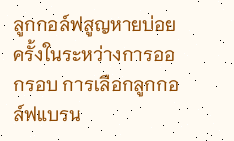ลูกกอล์ฟสูญหายบ่อยครั้งในระหว่างการออกรอบ การเลือกลูกกอล์ฟแบรน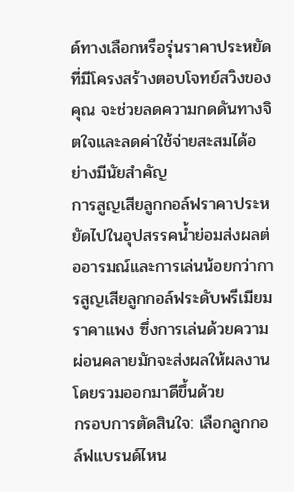ด์ทางเลือกหรือรุ่นราคาประหยัดที่มีโครงสร้างตอบโจทย์สวิงของคุณ จะช่วยลดความกดดันทางจิตใจและลดค่าใช้จ่ายสะสมได้อย่างมีนัยสำคัญ
การสูญเสียลูกกอล์ฟราคาประหยัดไปในอุปสรรคน้ำย่อมส่งผลต่ออารมณ์และการเล่นน้อยกว่าการสูญเสียลูกกอล์ฟระดับพรีเมียมราคาแพง ซึ่งการเล่นด้วยความผ่อนคลายมักจะส่งผลให้ผลงานโดยรวมออกมาดีขึ้นด้วย
กรอบการตัดสินใจ: เลือกลูกกอล์ฟแบรนด์ไหน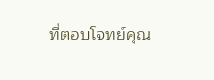ที่ตอบโจทย์คุณ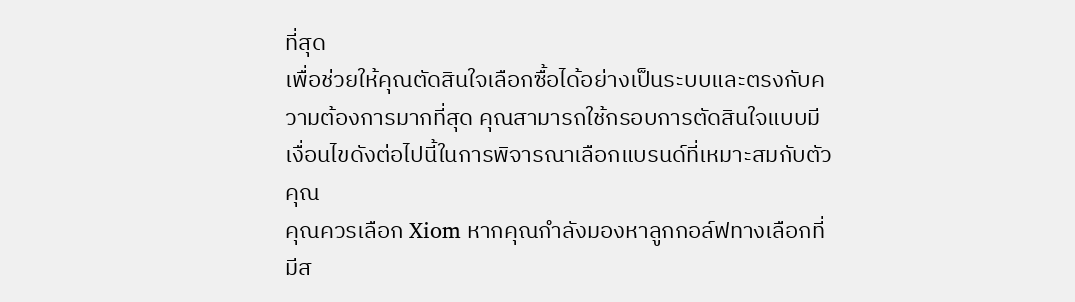ที่สุด
เพื่อช่วยให้คุณตัดสินใจเลือกซื้อได้อย่างเป็นระบบและตรงกับความต้องการมากที่สุด คุณสามารถใช้กรอบการตัดสินใจแบบมีเงื่อนไขดังต่อไปนี้ในการพิจารณาเลือกแบรนด์ที่เหมาะสมกับตัวคุณ
คุณควรเลือก Xiom หากคุณกำลังมองหาลูกกอล์ฟทางเลือกที่มีส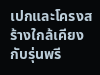เปกและโครงสร้างใกล้เคียงกับรุ่นพรี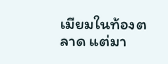เมียมในท้องตลาด แต่มา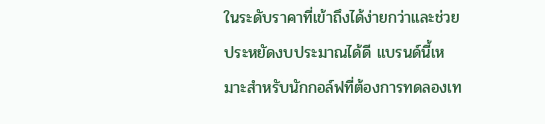ในระดับราคาที่เข้าถึงได้ง่ายกว่าและช่วยประหยัดงบประมาณได้ดี แบรนด์นี้เหมาะสำหรับนักกอล์ฟที่ต้องการทดลองเท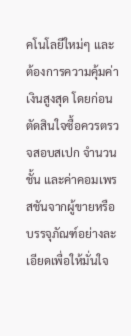คโนโลยีใหม่ๆ และต้องการความคุ้มค่าเงินสูงสุด โดยก่อนตัดสินใจซื้อควรตรวจสอบสเปก จำนวนชั้น และค่าคอมเพรสชันจากผู้ขายหรือบรรจุภัณฑ์อย่างละเอียดเพื่อให้มั่นใจ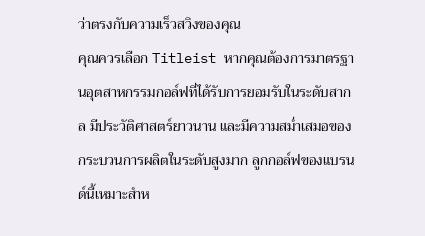ว่าตรงกับความเร็วสวิงของคุณ
คุณควรเลือก Titleist หากคุณต้องการมาตรฐานอุตสาหกรรมกอล์ฟที่ได้รับการยอมรับในระดับสากล มีประวัติศาสตร์ยาวนาน และมีความสม่ำเสมอของกระบวนการผลิตในระดับสูงมาก ลูกกอล์ฟของแบรนด์นี้เหมาะสำห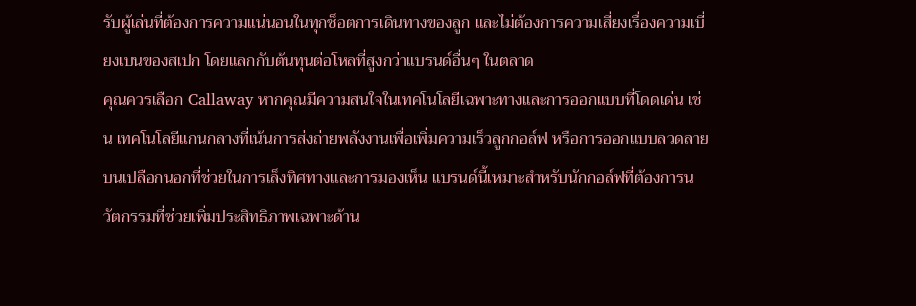รับผู้เล่นที่ต้องการความแน่นอนในทุกช็อตการเดินทางของลูก และไม่ต้องการความเสี่ยงเรื่องความเบี่ยงเบนของสเปก โดยแลกกับต้นทุนต่อโหลที่สูงกว่าแบรนด์อื่นๆ ในตลาด
คุณควรเลือก Callaway หากคุณมีความสนใจในเทคโนโลยีเฉพาะทางและการออกแบบที่โดดเด่น เช่น เทคโนโลยีแกนกลางที่เน้นการส่งถ่ายพลังงานเพื่อเพิ่มความเร็วลูกกอล์ฟ หรือการออกแบบลวดลายบนเปลือกนอกที่ช่วยในการเล็งทิศทางและการมองเห็น แบรนด์นี้เหมาะสำหรับนักกอล์ฟที่ต้องการนวัตกรรมที่ช่วยเพิ่มประสิทธิภาพเฉพาะด้าน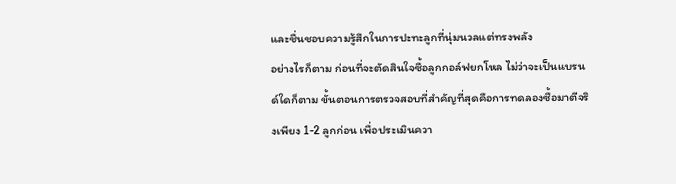และชื่นชอบความรู้สึกในการปะทะลูกที่นุ่มนวลแต่ทรงพลัง
อย่างไรก็ตาม ก่อนที่จะตัดสินใจซื้อลูกกอล์ฟยกโหล ไม่ว่าจะเป็นแบรนด์ใดก็ตาม ขั้นตอนการตรวจสอบที่สำคัญที่สุดคือการทดลองซื้อมาตีจริงเพียง 1-2 ลูกก่อน เพื่อประเมินควา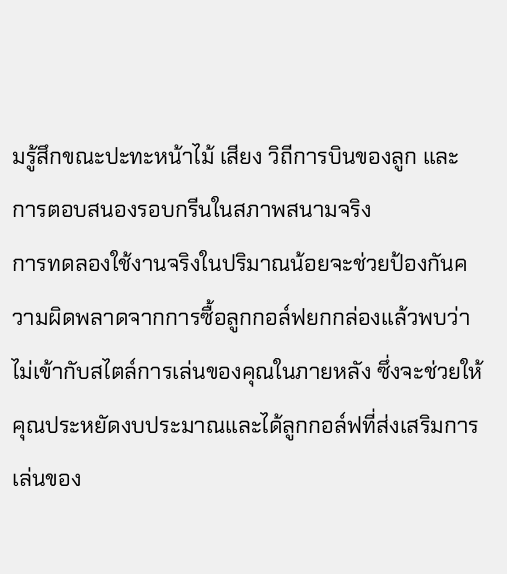มรู้สึกขณะปะทะหน้าไม้ เสียง วิถีการบินของลูก และการตอบสนองรอบกรีนในสภาพสนามจริง
การทดลองใช้งานจริงในปริมาณน้อยจะช่วยป้องกันความผิดพลาดจากการซื้อลูกกอล์ฟยกกล่องแล้วพบว่าไม่เข้ากับสไตล์การเล่นของคุณในภายหลัง ซึ่งจะช่วยให้คุณประหยัดงบประมาณและได้ลูกกอล์ฟที่ส่งเสริมการเล่นของ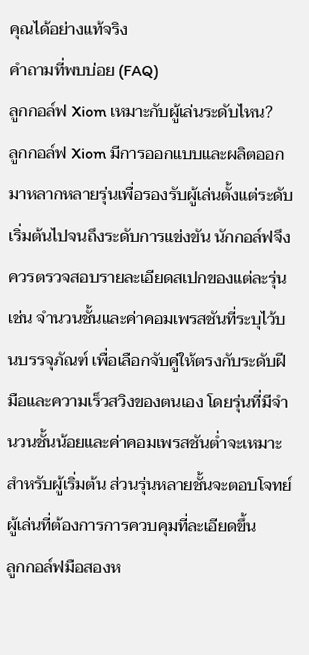คุณได้อย่างแท้จริง
คำถามที่พบบ่อย (FAQ)
ลูกกอล์ฟ Xiom เหมาะกับผู้เล่นระดับไหน?
ลูกกอล์ฟ Xiom มีการออกแบบและผลิตออกมาหลากหลายรุ่นเพื่อรองรับผู้เล่นตั้งแต่ระดับเริ่มต้นไปจนถึงระดับการแข่งขัน นักกอล์ฟจึงควรตรวจสอบรายละเอียดสเปกของแต่ละรุ่น เช่น จำนวนชั้นและค่าคอมเพรสชันที่ระบุไว้บนบรรจุภัณฑ์ เพื่อเลือกจับคู่ให้ตรงกับระดับฝีมือและความเร็วสวิงของตนเอง โดยรุ่นที่มีจำนวนชั้นน้อยและค่าคอมเพรสชันต่ำจะเหมาะสำหรับผู้เริ่มต้น ส่วนรุ่นหลายชั้นจะตอบโจทย์ผู้เล่นที่ต้องการการควบคุมที่ละเอียดขึ้น
ลูกกอล์ฟมือสองห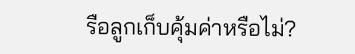รือลูกเก็บคุ้มค่าหรือไม่?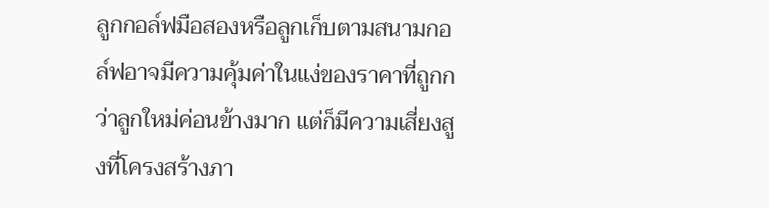ลูกกอล์ฟมือสองหรือลูกเก็บตามสนามกอล์ฟอาจมีความคุ้มค่าในแง่ของราคาที่ถูกกว่าลูกใหม่ค่อนข้างมาก แต่ก็มีความเสี่ยงสูงที่โครงสร้างภา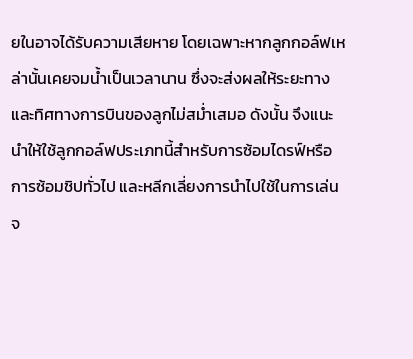ยในอาจได้รับความเสียหาย โดยเฉพาะหากลูกกอล์ฟเหล่านั้นเคยจมน้ำเป็นเวลานาน ซึ่งจะส่งผลให้ระยะทางและทิศทางการบินของลูกไม่สม่ำเสมอ ดังนั้น จึงแนะนำให้ใช้ลูกกอล์ฟประเภทนี้สำหรับการซ้อมไดรฟ์หรือการซ้อมชิปทั่วไป และหลีกเลี่ยงการนำไปใช้ในการเล่นจ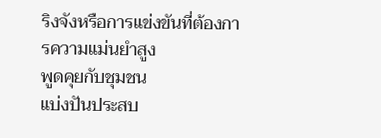ริงจังหรือการแข่งขันที่ต้องการความแม่นยำสูง
พูดคุยกับชุมชน
แบ่งปันประสบ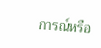การณ์หรือ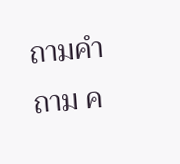ถามคำถาม ค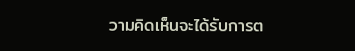วามคิดเห็นจะได้รับการต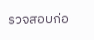รวจสอบก่อ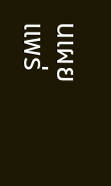นเผยแพร่